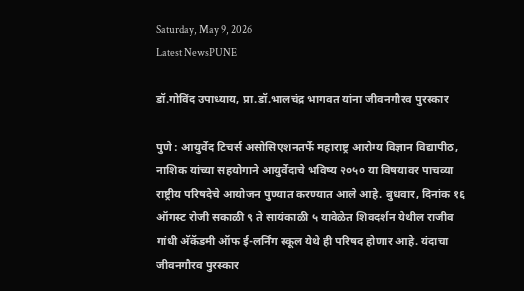Saturday, May 9, 2026
Latest NewsPUNE

डॉ.गोविंद उपाध्याय, प्रा.डॉ.भालचंद्र भागवत यांना जीवनगौरव पुरस्कार

पुणे : आयुर्वेद टिचर्स असोसिएशनतर्फे महाराष्ट्र आरोग्य विज्ञान विद्यापीठ, नाशिक यांच्या सहयोगाने आयुर्वेदाचे भविष्य २०५० या विषयावर पाचव्या राष्ट्रीय परिषदेचे आयोजन पुण्यात करण्यात आले आहे. बुधवार, दिनांक १६ ऑगस्ट रोजी सकाळी ९ ते सायंकाळी ५ यावेळेत शिवदर्शन येथील राजीव गांधी अ‍ॅकॅडमी ऑफ ई-लर्निंग स्कूल येथे ही परिषद होणार आहे. यंदाचा जीवनगौरव पुरस्कार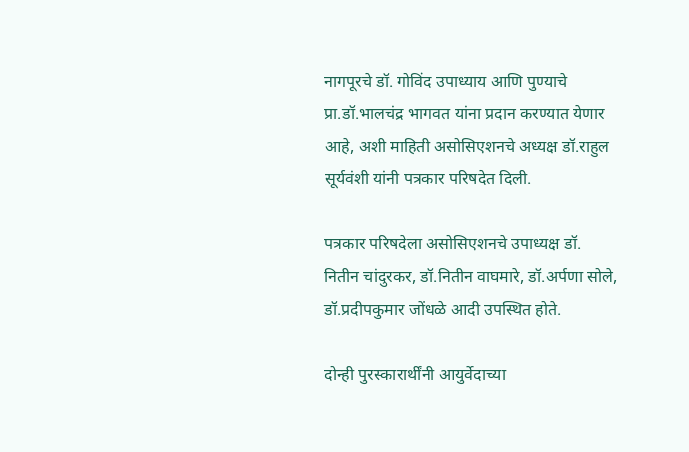नागपूरचे डॉ. गोविंद उपाध्याय आणि पुण्याचे प्रा.डॉ.भालचंद्र भागवत यांना प्रदान करण्यात येणार आहे, अशी माहिती असोसिएशनचे अध्यक्ष डॉ.राहुल सूर्यवंशी यांनी पत्रकार परिषदेत दिली.

पत्रकार परिषदेला असोसिएशनचे उपाध्यक्ष डॉ. नितीन चांदुरकर, डॉ.नितीन वाघमारे, डॉ.अर्पणा सोले, डॉ.प्रदीपकुमार जोंधळे आदी उपस्थित होते.

दोन्ही पुरस्कारार्थींनी आयुर्वेदाच्या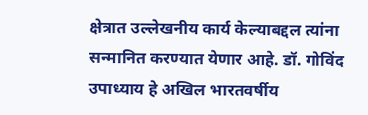क्षेत्रात उल्लेखनीय कार्य केल्याबद्दल त्यांना सन्मानित करण्यात येणार आहे. डॉ. गोविंद उपाध्याय हे अखिल भारतवर्षीय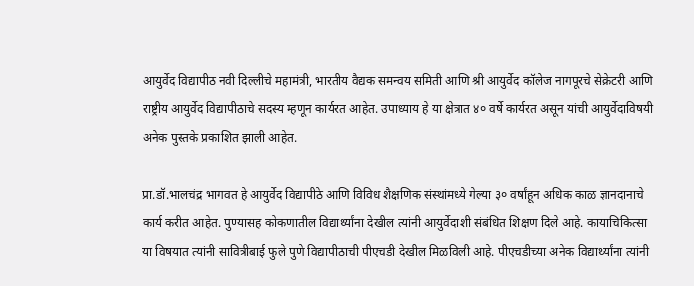आयुर्वेद विद्यापीठ नवी दिल्लीचे महामंत्री, भारतीय वैद्यक समन्वय समिती आणि श्री आयुर्वेद कॉलेज नागपूरचे सेक्रेटरी आणि राष्ट्रीय आयुर्वेद विद्यापीठाचे सदस्य म्हणून कार्यरत आहेत. उपाध्याय हे या क्षेत्रात ४० वर्षे कार्यरत असून यांची आयुर्वेदाविषयी अनेक पुस्तके प्रकाशित झाली आहेत.

प्रा.डॉ.भालचंद्र भागवत हे आयुर्वेद विद्यापीठे आणि विविध शैक्षणिक संस्थांमध्ये गेल्या ३० वर्षांहून अधिक काळ ज्ञानदानाचे कार्य करीत आहेत. पुण्यासह कोकणातील विद्यार्थ्यांना देखील त्यांनी आयुर्वेदाशी संबंधित शिक्षण दिले आहे. कायाचिकित्सा या विषयात त्यांनी सावित्रीबाई फुले पुणे विद्यापीठाची पीएचडी देखील मिळविली आहे. पीएचडीच्या अनेक विद्यार्थ्यांना त्यांनी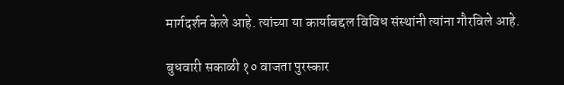मार्गदर्शन केले आहे. त्यांच्या या कार्याबद्दल विविध संस्थांनी त्यांना गौरविले आहे.

बुधवारी सकाळी १० वाजता पुरस्कार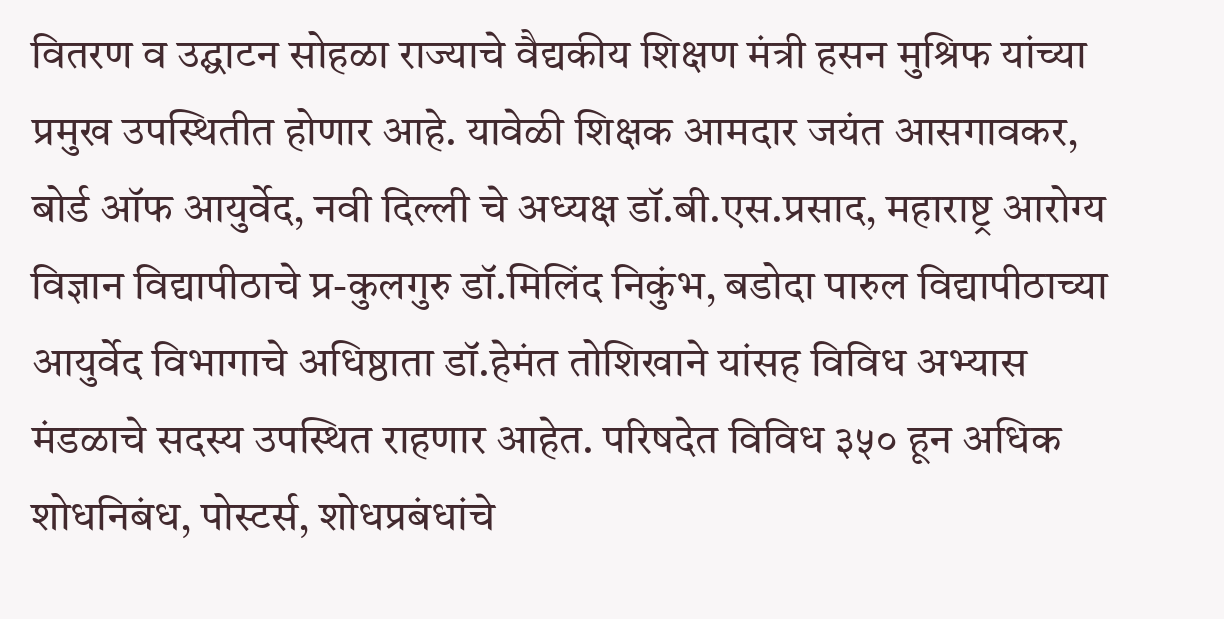वितरण व उद्घाटन सोहळा राज्याचे वैद्यकीय शिक्षण मंत्री हसन मुश्रिफ यांच्या प्रमुख उपस्थितीत होणार आहे. यावेळी शिक्षक आमदार जयंत आसगावकर, बोर्ड ऑफ आयुर्वेद, नवी दिल्ली चे अध्यक्ष डॉ.बी.एस.प्रसाद, महाराष्ट्र आरोग्य विज्ञान विद्यापीठाचे प्र-कुलगुरु डॉ.मिलिंद निकुंभ, बडोदा पारुल विद्यापीठाच्या आयुर्वेद विभागाचे अधिष्ठाता डॉ.हेमंत तोशिखाने यांसह विविध अभ्यास मंडळाचे सदस्य उपस्थित राहणार आहेत. परिषदेत विविध ३५० हून अधिक शोधनिबंध, पोस्टर्स, शोधप्रबंधांचे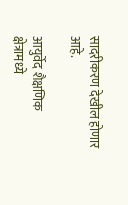सादरीकरण देखील होणार आहे.

आयुर्वेद शैक्षणिक क्षेत्रामध्ये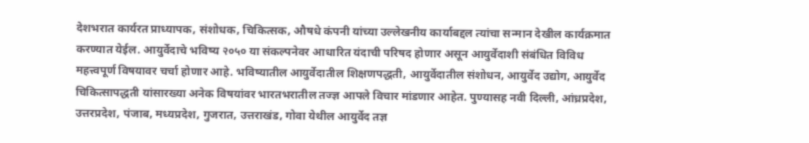देशभरात कार्यरत प्राध्यापक, संशोधक, चिकित्सक, औषधे कंपनी यांच्या उल्लेखनीय कार्याबद्दल त्यांचा सन्मान देखील कार्यक्रमात करण्यात येईल. आयुर्वेदाचे भविष्य २०५० या संकल्पनेवर आधारित यंदाची परिषद होणार असून आयुर्वेदाशी संबंधित विविध महत्त्वपूर्ण विषयावर चर्चा होणार आहे. भविष्यातील आयुर्वेदातील शिक्षणपद्धती, आयुर्वेदातील संशोधन, आयुर्वेद उद्योग, आयुर्वेद चिकित्सापद्धती यांसारख्या अनेक विषयांवर भारतभरातील तज्ज्ञ आपले विचार मांडणार आहेत. पुण्यासह नवी दिल्ली, आंध्रप्रदेश, उत्तरप्रदेश, पंजाब, मध्यप्रदेश, गुजरात, उत्तराखंड, गोवा येथील आयुर्वेद तज्ञ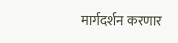मार्गदर्शन करणार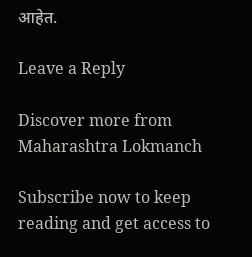आहेत.

Leave a Reply

Discover more from Maharashtra Lokmanch

Subscribe now to keep reading and get access to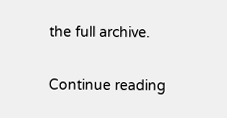the full archive.

Continue reading